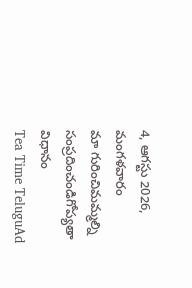4, ఆగస్టు 2026, మంగళవారం
మా గురించిమమ్మల్ని సంప్రదించండిగోప్యతా విధానం
Tea Time TeluguAd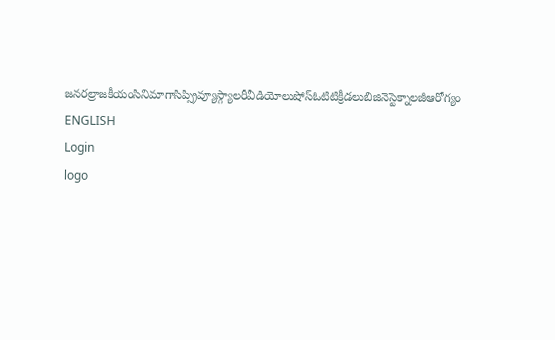జనరల్రాజకీయంసినిమాగాసిప్స్రివ్యూస్గ్యాలరీవీడియోలుషోస్ఓటిటిక్రీడలుబిజినెస్టెక్నాలజీఆరోగ్యం
ENGLISH
Login
logo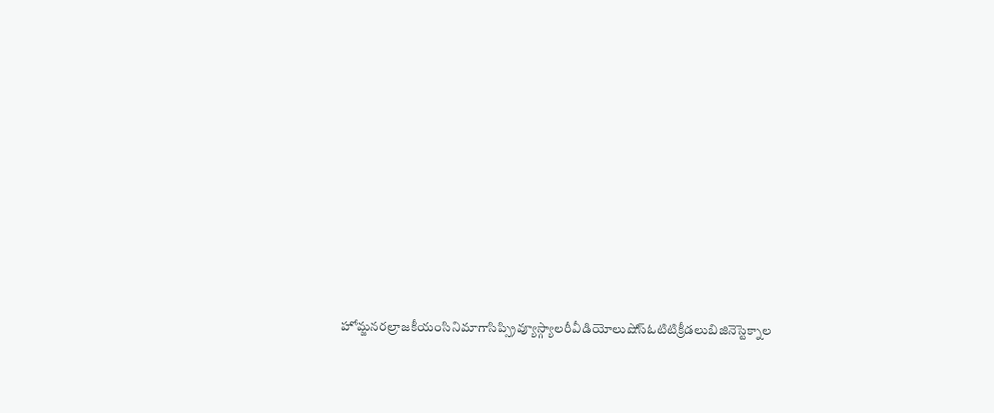హోమ్జనరల్రాజకీయంసినిమాగాసిప్స్రివ్యూస్గ్యాలరీవీడియోలుషోస్ఓటిటిక్రీడలుబిజినెస్టెక్నాల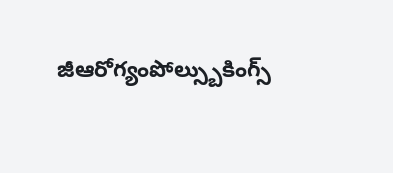జీఆరోగ్యంపోల్స్బుకింగ్స్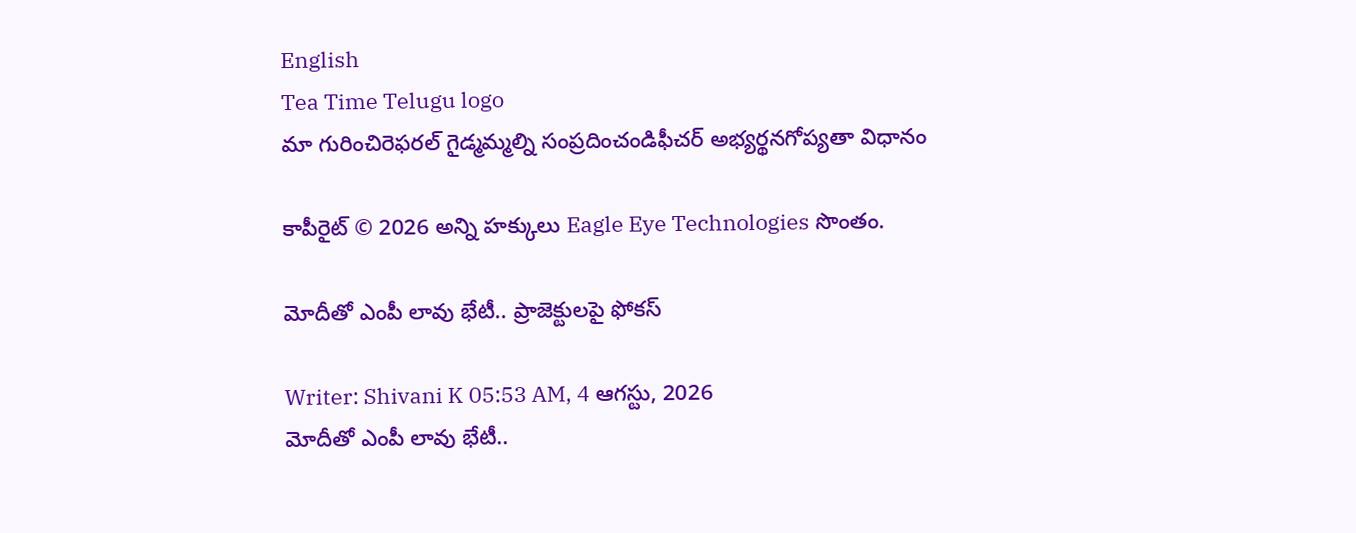English
Tea Time Telugu logo
మా గురించిరెఫరల్ గైడ్మమ్మల్ని సంప్రదించండిఫీచర్ అభ్యర్థనగోప్యతా విధానం

కాపీరైట్ © 2026 అన్ని హక్కులు Eagle Eye Technologies సొంతం.

మోదీతో ఎంపీ లావు భేటీ.. ప్రాజెక్టులపై ఫోకస్

Writer: Shivani K 05:53 AM, 4 ఆగస్టు, 2026
మోదీతో ఎంపీ లావు భేటీ..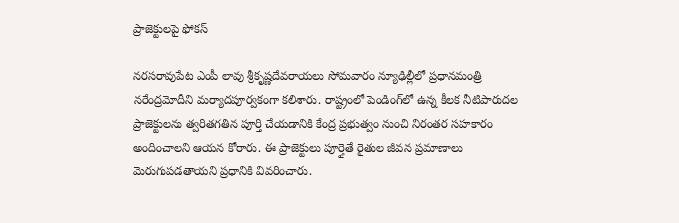ప్రాజెక్టులపై ఫోకస్

నరసరావుపేట ఎంపీ లావు శ్రీకృష్ణదేవరాయలు సోమవారం న్యూఢిల్లీలో ప్రధానమంత్రి నరేంద్రమోదీని మర్యాదపూర్వకంగా కలిశారు. రాష్ట్రంలో పెండింగ్‌లో ఉన్న కీలక నీటిపారుదల ప్రాజెక్టులను త్వరితగతిన పూర్తి చేయడానికి కేంద్ర ప్రభుత్వం నుంచి నిరంతర సహకారం అందించాలని ఆయన కోరారు. ఈ ప్రాజెక్టులు పూర్తైతే రైతుల జీవన ప్రమాణాలు మెరుగుపడతాయని ప్రధానికి వివరించారు.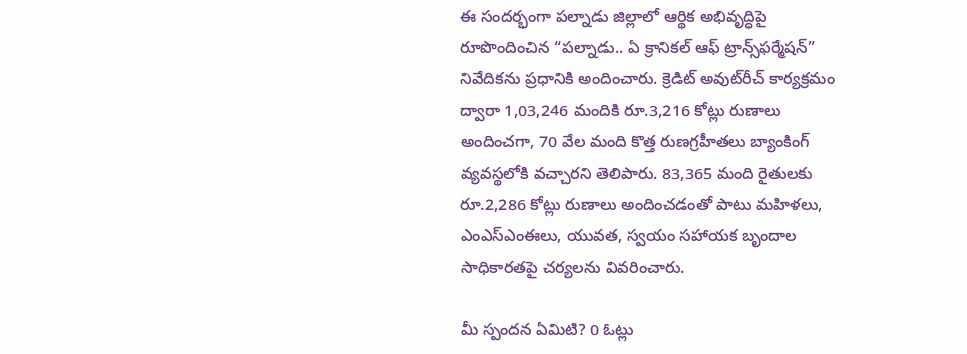ఈ సందర్భంగా పల్నాడు జిల్లాలో ఆర్థిక అభివృద్ధిపై రూపొందించిన “పల్నాడు.. ఏ క్రానికల్ ఆఫ్ ట్రాన్స్‌ఫర్మేషన్” నివేదికను ప్రధానికి అందించారు. క్రెడిట్ అవుట్‌రీచ్ కార్యక్రమం ద్వారా 1,03,246 మందికి రూ.3,216 కోట్లు రుణాలు అందించగా, 70 వేల మంది కొత్త రుణగ్రహీతలు బ్యాంకింగ్ వ్యవస్థలోకి వచ్చారని తెలిపారు. 83,365 మంది రైతులకు రూ.2,286 కోట్లు రుణాలు అందించడంతో పాటు మహిళలు, ఎంఎస్‌ఎంఈలు, యువత, స్వయం సహాయక బృందాల సాధికారతపై చర్యలను వివరించారు.

మీ స్పందన ఏమిటి? 0 ఓట్లు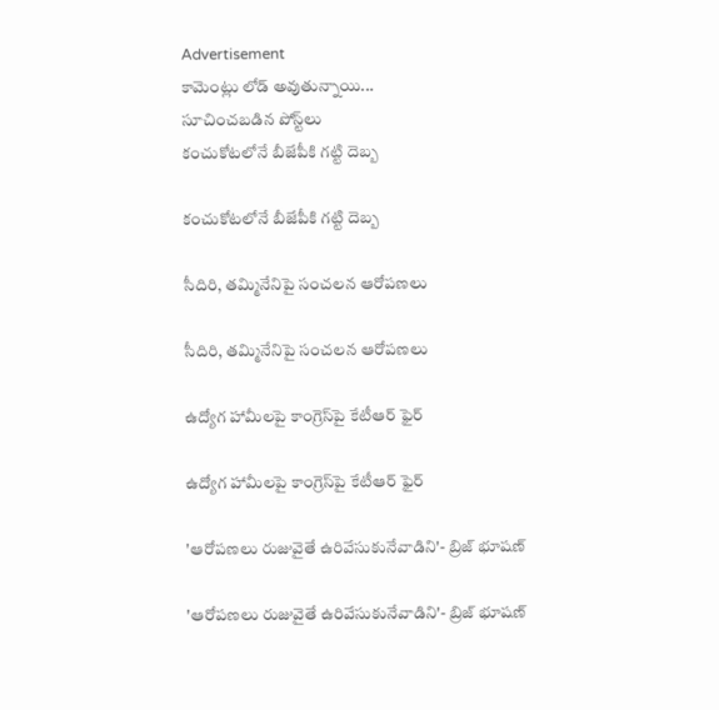Advertisement
కామెంట్లు లోడ్ అవుతున్నాయి...
సూచించబడిన పోస్ట్‌లు
కంచుకోటలోనే బీజేపీకి గట్టి దెబ్బ

కంచుకోటలోనే బీజేపీకి గట్టి దెబ్బ

సీదిరి, తమ్మినేనిపై సంచలన ఆరోపణలు

సీదిరి, తమ్మినేనిపై సంచలన ఆరోపణలు

ఉద్యోగ హామీలపై కాంగ్రెస్‌పై కేటీఆర్ ఫైర్

ఉద్యోగ హామీలపై కాంగ్రెస్‌పై కేటీఆర్ ఫైర్

'ఆరోపణలు రుజువైతే ఉరివేసుకునేవాడిని'- బ్రిజ్ భూషణ్

'ఆరోపణలు రుజువైతే ఉరివేసుకునేవాడిని'- బ్రిజ్ భూషణ్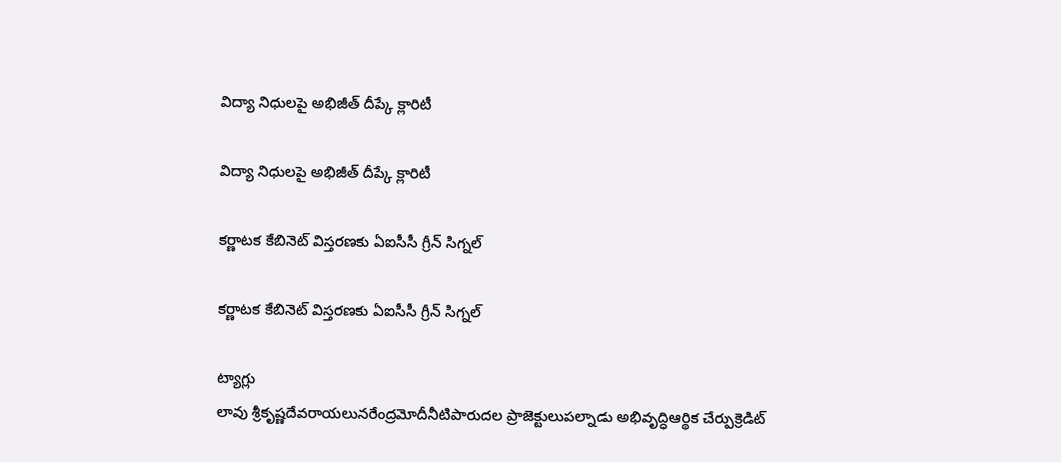విద్యా నిధులపై అభిజీత్ దీప్కే క్లారిటీ

విద్యా నిధులపై అభిజీత్ దీప్కే క్లారిటీ

కర్ణాటక కేబినెట్ విస్తరణకు ఏఐసీసీ గ్రీన్ సిగ్నల్

కర్ణాటక కేబినెట్ విస్తరణకు ఏఐసీసీ గ్రీన్ సిగ్నల్

ట్యాగ్లు
లావు శ్రీకృష్ణదేవరాయలునరేంద్రమోదీనీటిపారుదల ప్రాజెక్టులుపల్నాడు అభివృద్ధిఆర్థిక చేర్పుక్రెడిట్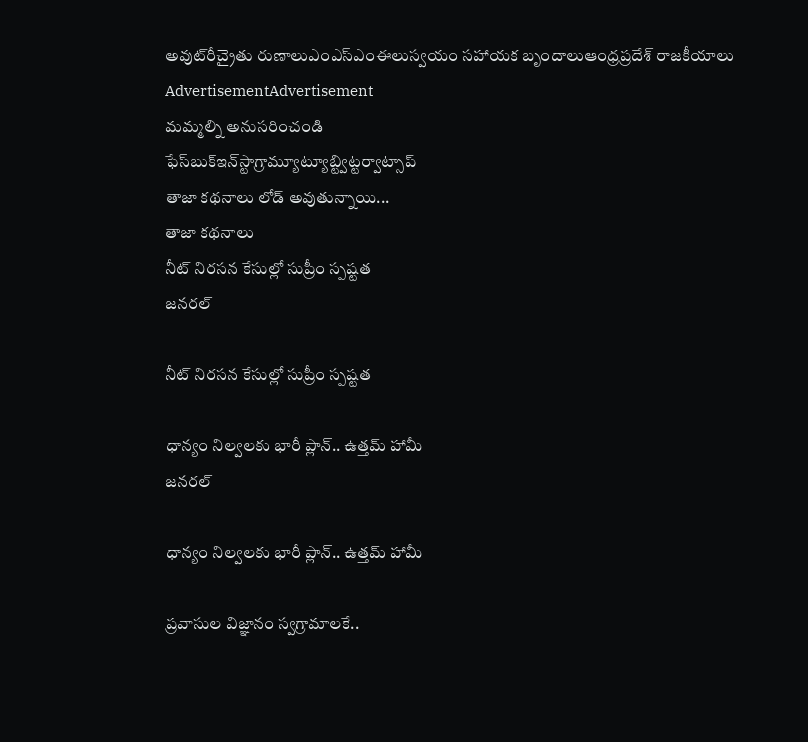అవుట్‌రీచ్రైతు రుణాలుఎంఎస్‌ఎంఈలుస్వయం సహాయక బృందాలుఆంధ్రప్రదేశ్ రాజకీయాలు
AdvertisementAdvertisement
మమ్మల్ని అనుసరించండి
ఫేస్‌బుక్ఇన్‌స్టాగ్రామ్యూట్యూబ్ట్విట్టర్వాట్సాప్
తాజా కథనాలు లోడ్ అవుతున్నాయి...
తాజా కథనాలు
నీట్‌ నిరసన కేసుల్లో సుప్రీం స్పష్టత
జనరల్

నీట్‌ నిరసన కేసుల్లో సుప్రీం స్పష్టత

ధాన్యం నిల్వలకు భారీ ప్లాన్.. ఉత్తమ్ హామీ
జనరల్

ధాన్యం నిల్వలకు భారీ ప్లాన్.. ఉత్తమ్ హామీ

ప్రవాసుల విజ్ఞానం స్వగ్రామాలకే..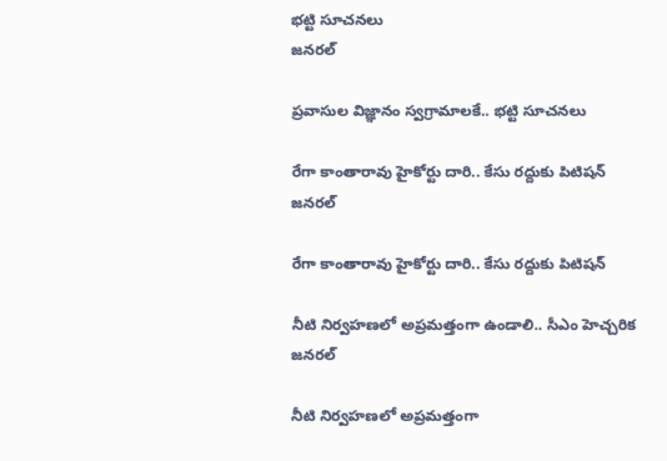భట్టి సూచనలు
జనరల్

ప్రవాసుల విజ్ఞానం స్వగ్రామాలకే.. భట్టి సూచనలు

రేగా కాంతారావు హైకోర్టు దారి.. కేసు రద్దుకు పిటిషన్
జనరల్

రేగా కాంతారావు హైకోర్టు దారి.. కేసు రద్దుకు పిటిషన్

నీటి నిర్వహణలో అప్రమత్తంగా ఉండాలి.. సీఎం హెచ్చరిక
జనరల్

నీటి నిర్వహణలో అప్రమత్తంగా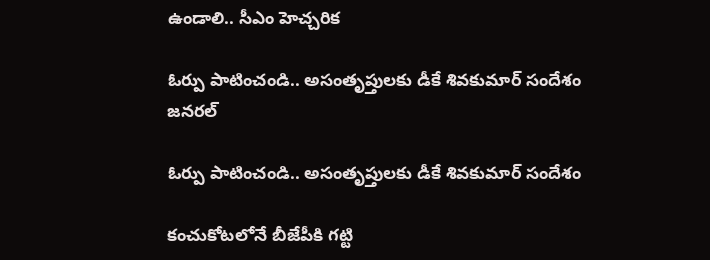ఉండాలి.. సీఎం హెచ్చరిక

ఓర్పు పాటించండి.. అసంతృప్తులకు డీకే శివకుమార్ సందేశం
జనరల్

ఓర్పు పాటించండి.. అసంతృప్తులకు డీకే శివకుమార్ సందేశం

కంచుకోటలోనే బీజేపీకి గట్టి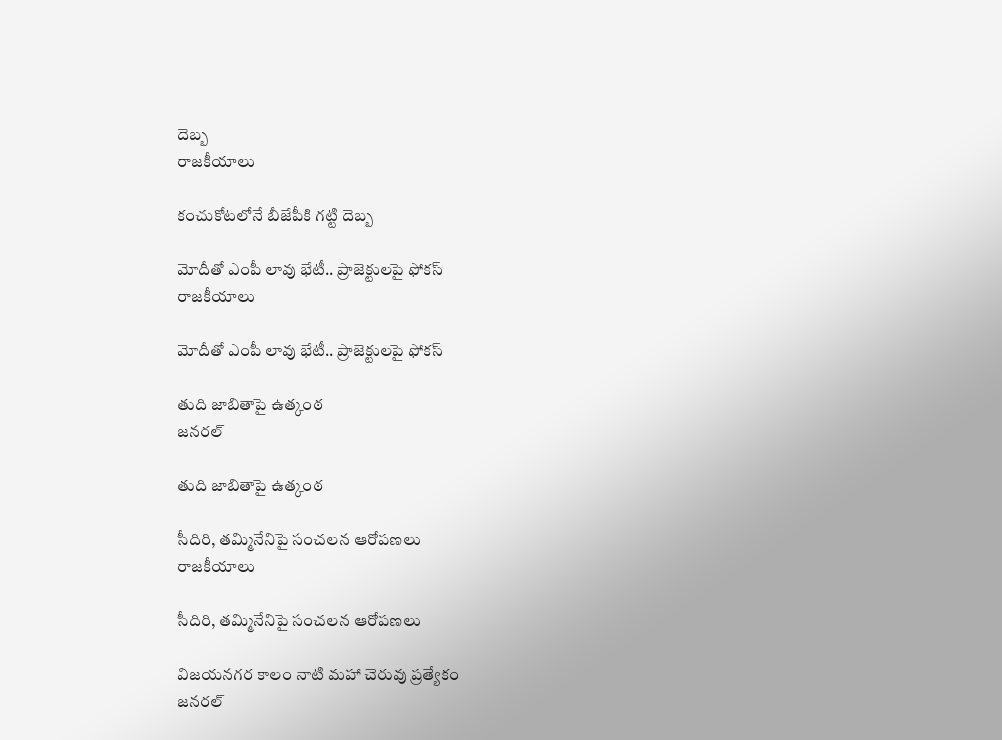దెబ్బ
రాజకీయాలు

కంచుకోటలోనే బీజేపీకి గట్టి దెబ్బ

మోదీతో ఎంపీ లావు భేటీ.. ప్రాజెక్టులపై ఫోకస్
రాజకీయాలు

మోదీతో ఎంపీ లావు భేటీ.. ప్రాజెక్టులపై ఫోకస్

తుది జాబితాపై ఉత్కంఠ
జనరల్

తుది జాబితాపై ఉత్కంఠ

సీదిరి, తమ్మినేనిపై సంచలన ఆరోపణలు
రాజకీయాలు

సీదిరి, తమ్మినేనిపై సంచలన ఆరోపణలు

విజయనగర కాలం నాటి మహా చెరువు ప్రత్యేకం
జనరల్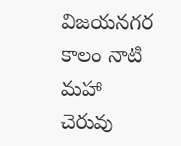విజయనగర కాలం నాటి మహా చెరువు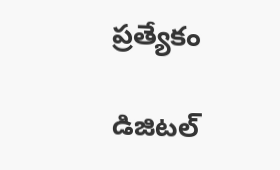ప్రత్యేకం

డిజిటల్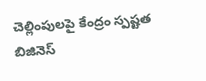చెల్లింపులపై కేంద్రం స్పష్టత
బిజినెస్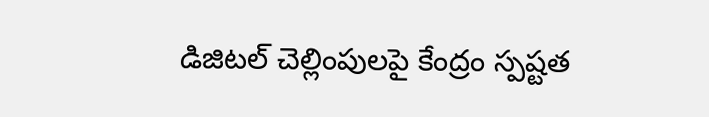డిజిటల్ చెల్లింపులపై కేంద్రం స్పష్టత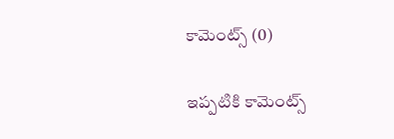కామెంట్స్ (0)

ఇప్పటికి కామెంట్స్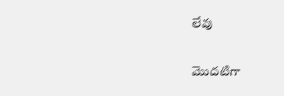లేవు

మొదటిగా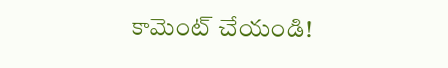కామెంట్ చేయండి!